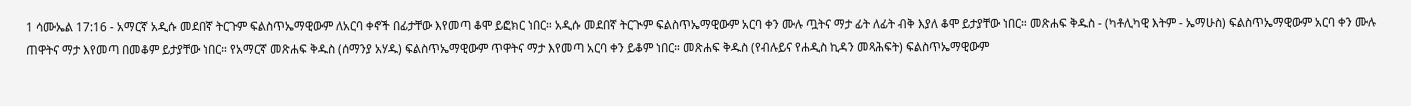1 ሳሙኤል 17:16 - አማርኛ አዲሱ መደበኛ ትርጉም ፍልስጥኤማዊውም ለአርባ ቀኖች በፊታቸው እየመጣ ቆሞ ይፎክር ነበር። አዲሱ መደበኛ ትርጒም ፍልስጥኤማዊውም አርባ ቀን ሙሉ ጧትና ማታ ፊት ለፊት ብቅ እያለ ቆሞ ይታያቸው ነበር። መጽሐፍ ቅዱስ - (ካቶሊካዊ እትም - ኤማሁስ) ፍልስጥኤማዊውም አርባ ቀን ሙሉ ጠዋትና ማታ እየመጣ በመቆም ይታያቸው ነበር። የአማርኛ መጽሐፍ ቅዱስ (ሰማንያ አሃዱ) ፍልስጥኤማዊውም ጥዋትና ማታ እየመጣ አርባ ቀን ይቆም ነበር። መጽሐፍ ቅዱስ (የብሉይና የሐዲስ ኪዳን መጻሕፍት) ፍልስጥኤማዊውም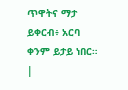ጥዋትና ማታ ይቀርብ፥ አርባ ቀንም ይታይ ነበር። |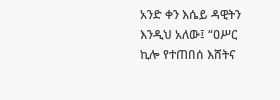አንድ ቀን እሴይ ዳዊትን እንዲህ አለው፤ “ዐሥር ኪሎ የተጠበሰ እሸትና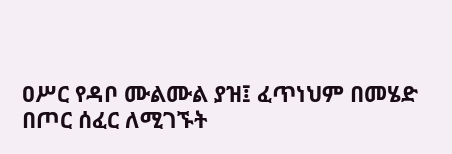ዐሥር የዳቦ ሙልሙል ያዝ፤ ፈጥነህም በመሄድ በጦር ሰፈር ለሚገኙት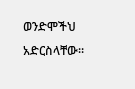ወንድሞችህ አድርስላቸው።